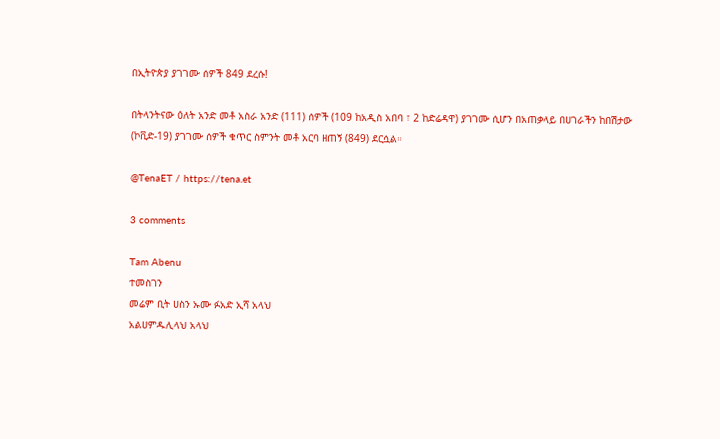በኢትዮጵያ ያገገሙ ሰዎች 849 ደረሱ!

በትላንትናው ዕለት አንድ መቶ አስራ አንድ (111) ሰዎች (109 ከአዲስ አበባ ፣ 2 ከድሬዳዋ) ያገገሙ ሲሆን በአጠቃላይ በሀገራችን ከበሽታው (ኮቪድ-19) ያገገሙ ሰዎች ቁጥር ስምንት መቶ አርባ ዘጠኝ (849) ደርሷል።

@TenaET / https://tena.et

3 comments

Tam Abenu
ተመስገን
መሬም ቢት ሀስን ኡሙ ፉአድ ኢሻ አላህ
አልሀምዱሊላህ አላህ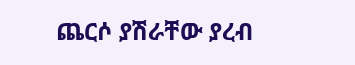ጨርሶ ያሽራቸው ያረብ